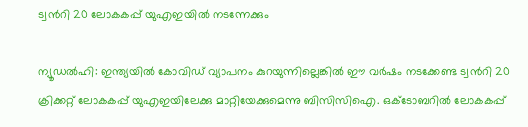ട്വന്‍റി 20 ലോകകപ്പ് യുഎഇയില്‍ നടന്നേക്കും

ന്യൂഡല്‍ഹി: ഇന്ത്യയില്‍ കോവിഡ് വ്യാപനം കുറയുന്നില്ലെങ്കില്‍ ഈ വര്‍ഷം നടക്കേണ്ട ട്വന്‍റി 20 ക്രിക്കറ്റ് ലോകകപ്പ് യുഎഇയിലേക്കു മാറ്റിയേക്കുമെന്നു ബിസിസിഐ. ഒക്ടോബറില്‍ ലോകകപ്പ്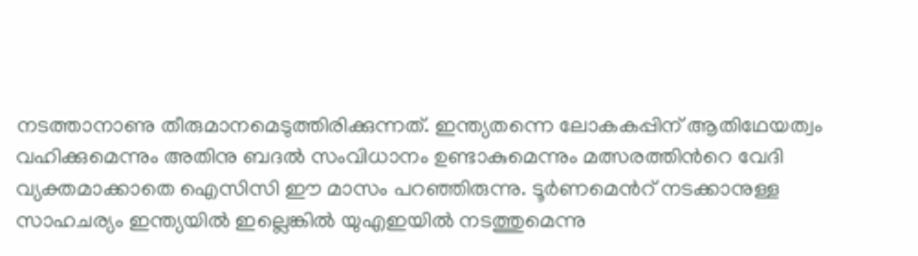നടത്താനാണു തീരുമാനമെടുത്തിരിക്കുന്നത്. ഇന്ത്യതന്നെ ലോകകപ്പിന് ആതിഥേയത്വം വഹിക്കുമെന്നും അതിനു ബദല്‍ സംവിധാനം ഉണ്ടാകുമെന്നും മത്സരത്തിന്‍റെ വേദി വ്യക്തമാക്കാതെ ഐസിസി ഈ മാസം പറഞ്ഞിരുന്നു. ടൂര്‍ണമെന്‍റ് നടക്കാനുള്ള സാഹചര്യം ഇന്ത്യയില്‍ ഇല്ലെങ്കില്‍ യുഎഇയില്‍ നടത്തുമെന്നു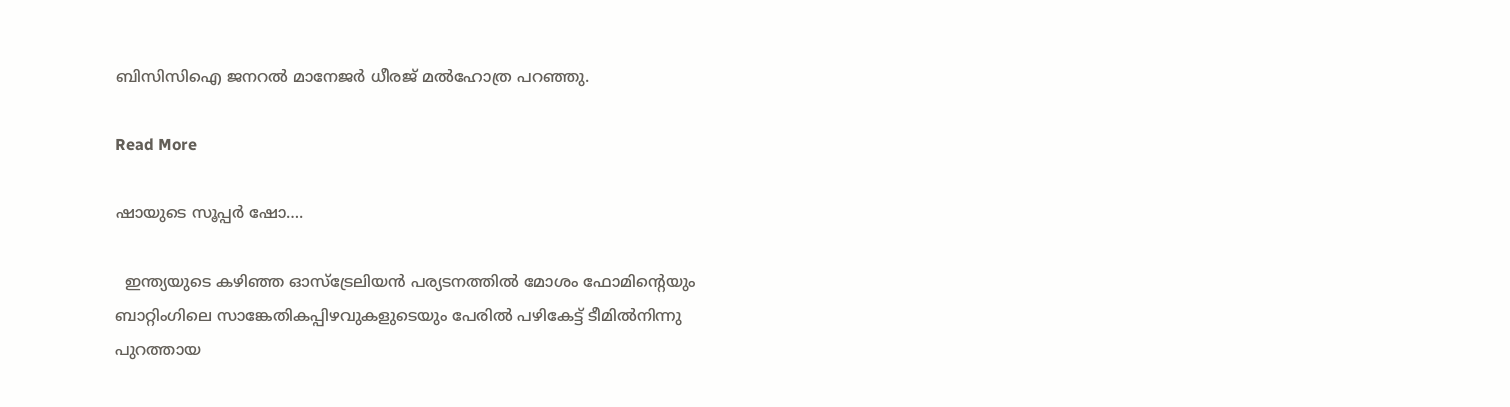ബിസിസിഐ ജനറല്‍ മാനേജര്‍ ധീരജ് മല്‍ഹോത്ര പറഞ്ഞു.

Read More

ഷായുടെ സൂപ്പർ ഷോ….

  ഇന്ത്യയുടെ കഴിഞ്ഞ ഓസ്‌ട്രേലിയന്‍ പര്യടനത്തില്‍ മോശം ഫോമിന്‍റെയും ബാറ്റിംഗിലെ സാങ്കേതികപ്പിഴവുകളുടെയും പേരില്‍ പഴികേട്ട് ടീമില്‍നിന്നു പുറത്തായ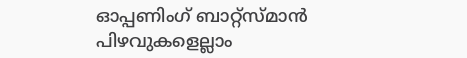ഓപ്പണിംഗ് ബാറ്റ്‌സ്മാന്‍ പിഴവുകളെല്ലാം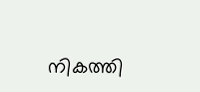നികത്തി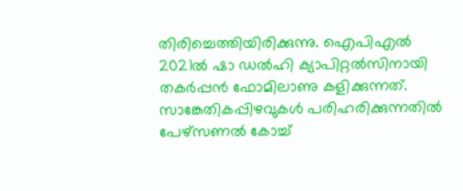തിരിച്ചെത്തിയിരിക്കുന്നു. ഐപിഎല്‍ 2021ല്‍ ഷാ ഡല്‍ഹി ക്യാപിറ്റല്‍സിനായി തകര്‍പ്പന്‍ ഫോമിലാണു കളിക്കുന്നത്. സാങ്കേതികപ്പിഴവുകള്‍ പരിഹരിക്കുന്നതില്‍ പേഴ്‌സണല്‍ കോച്ച്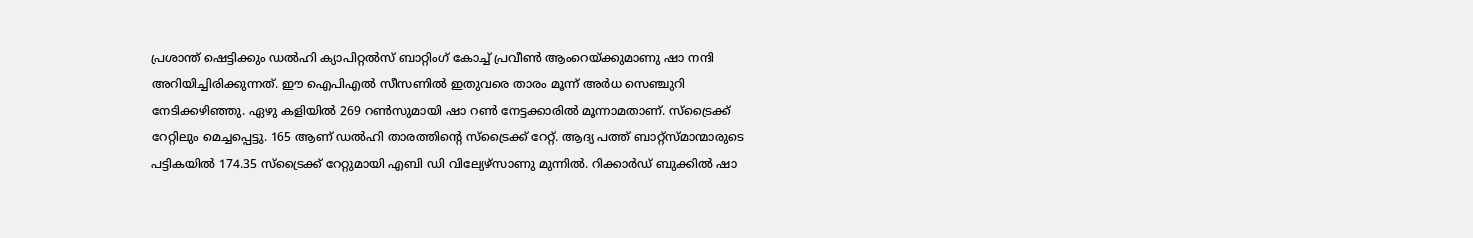പ്രശാന്ത് ഷെട്ടിക്കും ഡല്‍ഹി ക്യാപിറ്റല്‍സ് ബാറ്റിംഗ് കോച്ച് പ്രവീണ്‍ ആംറെയ്ക്കുമാണു ഷാ നന്ദി അറിയിച്ചിരിക്കുന്നത്. ഈ ഐപിഎല്‍ സീസണില്‍ ഇതുവരെ താരം മൂന്ന് അര്‍ധ സെഞ്ചുറി നേടിക്കഴിഞ്ഞു. ഏഴു കളിയില്‍ 269 റണ്‍സുമായി ഷാ റണ്‍ നേട്ടക്കാരില്‍ മൂന്നാമതാണ്. സ്‌ട്രൈക്ക് റേറ്റിലും മെച്ചപ്പെട്ടു. 165 ആണ് ഡല്‍ഹി താരത്തിന്‍റെ സ്‌ട്രൈക്ക് റേറ്റ്. ആദ്യ പത്ത് ബാറ്റ്‌സ്മാന്മാരുടെ പട്ടികയില്‍ 174.35 സ്‌ട്രൈക്ക് റേറ്റുമായി എബി ഡി വില്യേഴ്‌സാണു മുന്നില്‍. റിക്കാർഡ് ബുക്കിൽ ഷാ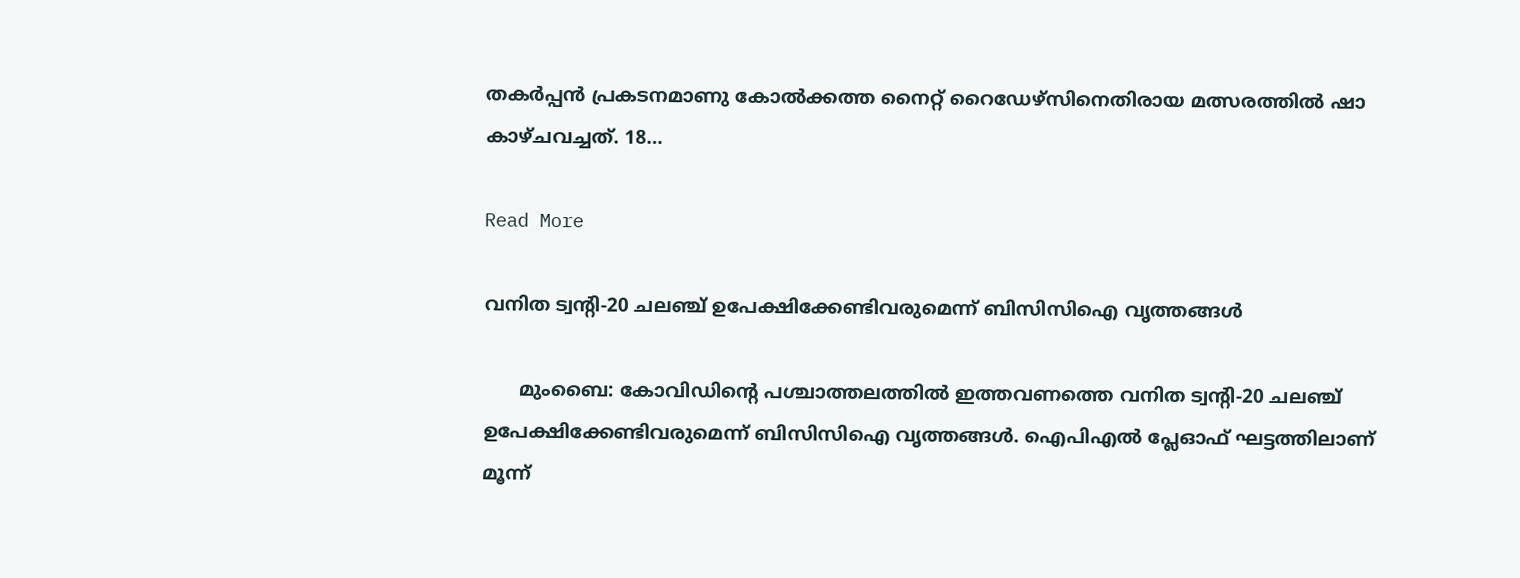തകര്‍പ്പന്‍ പ്രകടനമാണു കോല്‍ക്കത്ത നൈറ്റ് റൈഡേഴ്‌സിനെതിരായ മത്സരത്തില്‍ ഷാ കാഴ്ചവച്ചത്. 18…

Read More

വനിത ട്വന്‍റി-20 ചലഞ്ച് ഉപേക്ഷിക്കേണ്ടിവരുമെന്ന് ബിസിസിഐ വൃത്തങ്ങൾ

      മുംബൈ: കോവിഡിന്‍റെ പശ്ചാത്തലത്തിൽ ഇത്തവണത്തെ വനിത ട്വന്‍റി-20 ചലഞ്ച് ഉപേക്ഷിക്കേണ്ടിവരുമെന്ന് ബിസിസിഐ വൃത്തങ്ങൾ. ഐപിഎൽ പ്ലേഓഫ് ഘട്ടത്തിലാണ് മൂന്ന്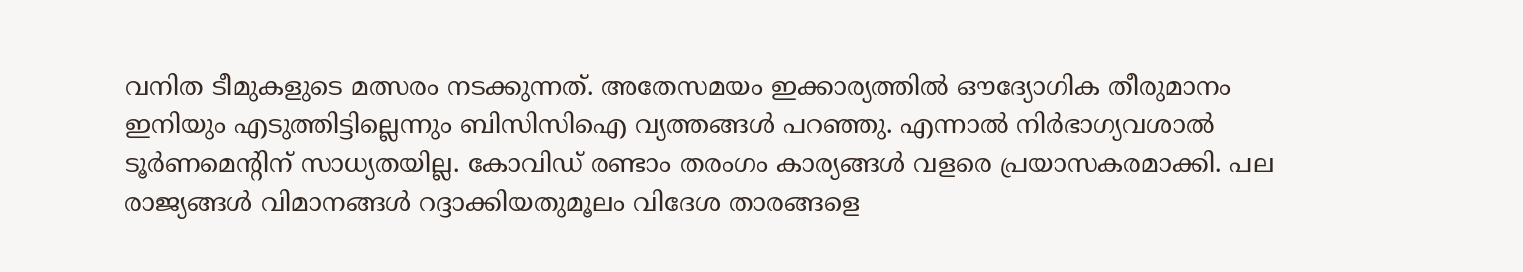വനിത ടീമുകളുടെ മത്സരം നടക്കുന്നത്. അതേസമയം ഇക്കാര്യത്തിൽ ഔദ്യോഗിക തീരുമാനം ഇനിയും എടുത്തിട്ടില്ലെന്നും ബിസിസിഐ വ്യത്തങ്ങൾ പറഞ്ഞു. എന്നാൽ നിർഭാഗ്യവശാൽ ടൂർണമെന്‍റിന് സാധ്യതയില്ല. കോവിഡ് രണ്ടാം തരംഗം കാര്യങ്ങൾ വളരെ പ്രയാസകരമാക്കി. പല രാജ്യങ്ങൾ വിമാനങ്ങൾ റദ്ദാക്കിയതുമൂലം വിദേശ താരങ്ങളെ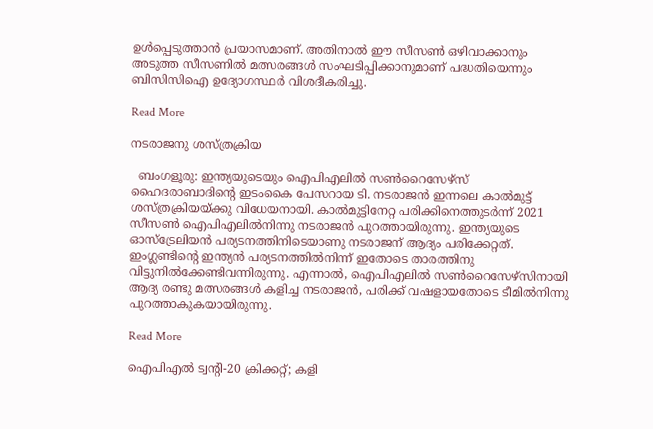ഉൾപ്പെടുത്താൻ പ്രയാസമാണ്. അതിനാൽ ഈ സീസൺ ഒഴിവാക്കാനും അടുത്ത സീസണിൽ മത്സരങ്ങൾ സംഘടിപ്പിക്കാനുമാണ് പദ്ധതിയെന്നും ബിസിസിഐ ഉദ്യോഗസ്ഥർ വിശദീകരിച്ചു.

Read More

നടരാജനു ശസ്ത്രക്രിയ

  ബംഗളൂരു: ഇന്ത്യയുടെയും ഐപിഎലിൽ സണ്‍റൈസേഴ്സ് ഹൈദരാബാദിന്‍റെ ഇടംകൈ പേസറായ ടി. നടരാജൻ ഇന്നലെ കാൽമുട്ട് ശസ്ത്രക്രിയയ്ക്കു വിധേയനായി. കാൽമുട്ടിനേറ്റ പരിക്കിനെത്തുടർന്ന് 2021 സീസണ്‍ ഐപിഎലിൽനിന്നു നടരാജൻ പുറത്തായിരുന്നു. ഇന്ത്യയുടെ ഓസ്ട്രേലിയൻ പര്യടനത്തിനിടെയാണു നടരാജന് ആദ്യം പരിക്കേറ്റത്. ഇംഗ്ലണ്ടിന്‍റെ ഇന്ത്യൻ പര്യടനത്തിൽനിന്ന് ഇതോടെ താരത്തിനു വിട്ടുനിൽക്കേണ്ടിവന്നിരുന്നു. എന്നാൽ, ഐപിഎലിൽ സണ്‍റൈസേഴ്സിനായി ആദ്യ രണ്ടു മത്സരങ്ങൾ കളിച്ച നടരാജൻ, പരിക്ക് വഷളായതോടെ ടീമിൽനിന്നു പുറത്താകുകയായിരുന്നു.

Read More

ഐപിഎൽ ട്വന്‍റി-20 ക്രിക്കറ്റ്; കളി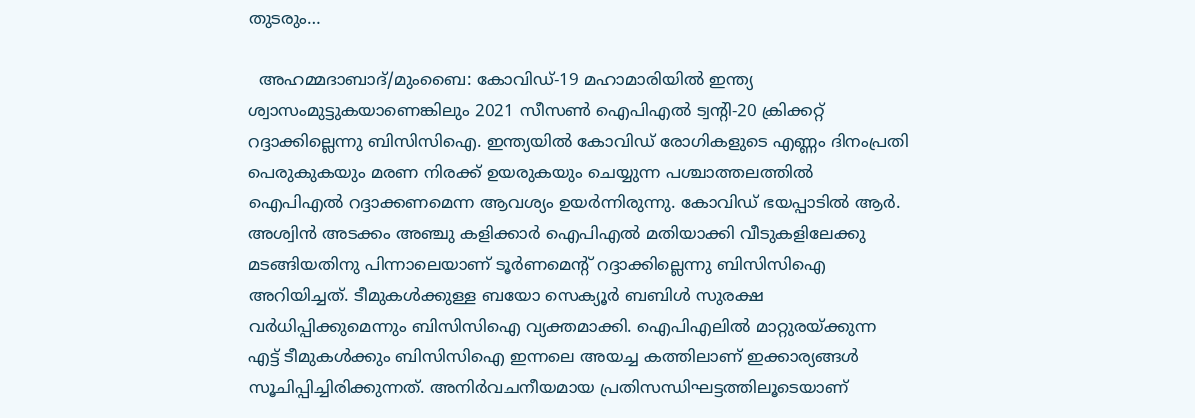തുടരും…

  അഹമ്മദാബാദ്/മുംബൈ: കോവിഡ്-19 മഹാമാരിയിൽ ഇന്ത്യ ശ്വാസംമുട്ടുകയാണെങ്കിലും 2021 സീസണ്‍ ഐപിഎൽ ട്വന്‍റി-20 ക്രിക്കറ്റ് റദ്ദാക്കില്ലെന്നു ബിസിസിഐ. ഇന്ത്യയിൽ കോവിഡ് രോഗികളുടെ എണ്ണം ദിനംപ്രതി പെരുകുകയും മരണ നിരക്ക് ഉയരുകയും ചെയ്യുന്ന പശ്ചാത്തലത്തിൽ ഐപിഎൽ റദ്ദാക്കണമെന്ന ആവശ്യം ഉയർന്നിരുന്നു. കോവിഡ് ഭയപ്പാടിൽ ആർ. അശ്വിൻ അടക്കം അഞ്ചു കളിക്കാർ ഐപിഎൽ മതിയാക്കി വീടുകളിലേക്കു മടങ്ങിയതിനു പിന്നാലെയാണ് ടൂർണമെന്‍റ് റദ്ദാക്കില്ലെന്നു ബിസിസിഐ അറിയിച്ചത്. ടീമുകൾക്കുള്ള ബയോ സെക്യൂർ ബബിൾ സുരക്ഷ വർധിപ്പിക്കുമെന്നും ബിസിസിഐ വ്യക്തമാക്കി. ഐപിഎലിൽ മാറ്റുരയ്ക്കുന്ന എട്ട് ടീമുകൾക്കും ബിസിസിഐ ഇന്നലെ അയച്ച കത്തിലാണ് ഇക്കാര്യങ്ങൾ സൂചിപ്പിച്ചിരിക്കുന്നത്. അനിർവചനീയമായ പ്രതിസന്ധിഘട്ടത്തിലൂടെയാണ്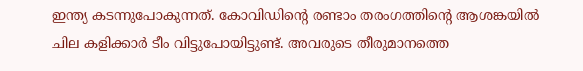ഇന്ത്യ കടന്നുപോകുന്നത്. കോവിഡിന്‍റെ രണ്ടാം തരംഗത്തിന്‍റെ ആശങ്കയിൽ ചില കളിക്കാർ ടീം വിട്ടുപോയിട്ടുണ്ട്. അവരുടെ തീരുമാനത്തെ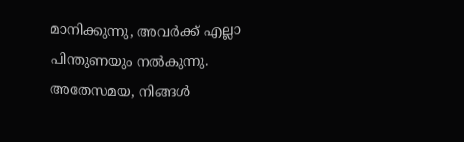മാനിക്കുന്നു, അവർക്ക് എല്ലാ പിന്തുണയും നൽകുന്നു. അതേസമയ, നിങ്ങൾ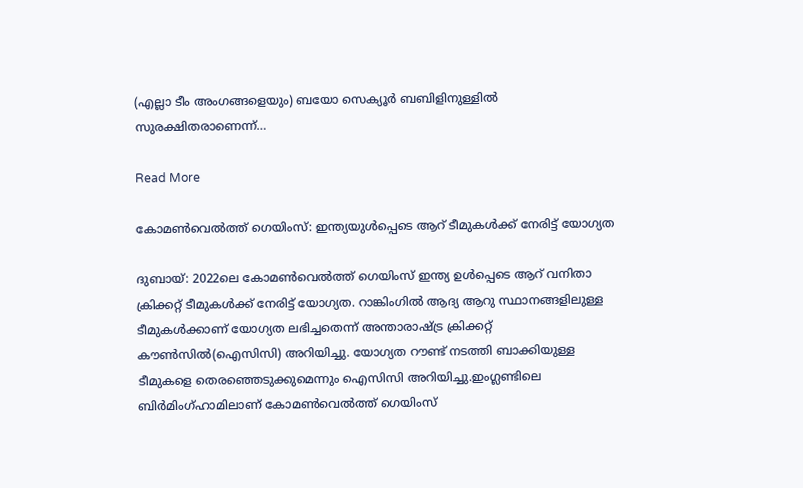(എല്ലാ ടീം അംഗങ്ങളെയും) ബയോ സെക്യൂർ ബബിളിനുള്ളിൽ സുരക്ഷിതരാണെന്ന്…

Read More

കോമണ്‍വെല്‍ത്ത് ഗെയിംസ്: ഇന്ത്യയുള്‍പ്പെടെ ആറ് ടീമുകള്‍ക്ക് നേരിട്ട് യോഗ്യത

ദുബായ്: 2022ലെ കോമണ്‍വെല്‍ത്ത് ഗെയിംസ് ഇന്ത്യ ഉള്‍പ്പെടെ ആറ് വനിതാ ക്രിക്കറ്റ് ടീമുകള്‍ക്ക് നേരിട്ട് യോഗ്യത. റാങ്കിംഗിൽ ആദ്യ ആറു സ്ഥാനങ്ങളിലുള്ള ടീമുകൾക്കാണ് യോഗ്യത ലഭിച്ചതെന്ന് അന്താരാഷ്ട്ര ക്രിക്കറ്റ് കൗൺസിൽ‌(ഐസിസി) അറിയിച്ചു. യോഗ്യത റൗണ്ട് നടത്തി ബാക്കിയുള്ള ടീമുകളെ തെരഞ്ഞെടുക്കുമെന്നും ഐസിസി അറിയിച്ചു.ഇംഗ്ലണ്ടിലെ ബിര്‍മിംഗ്ഹാമിലാണ് കോമണ്‍വെല്‍ത്ത് ഗെയിംസ്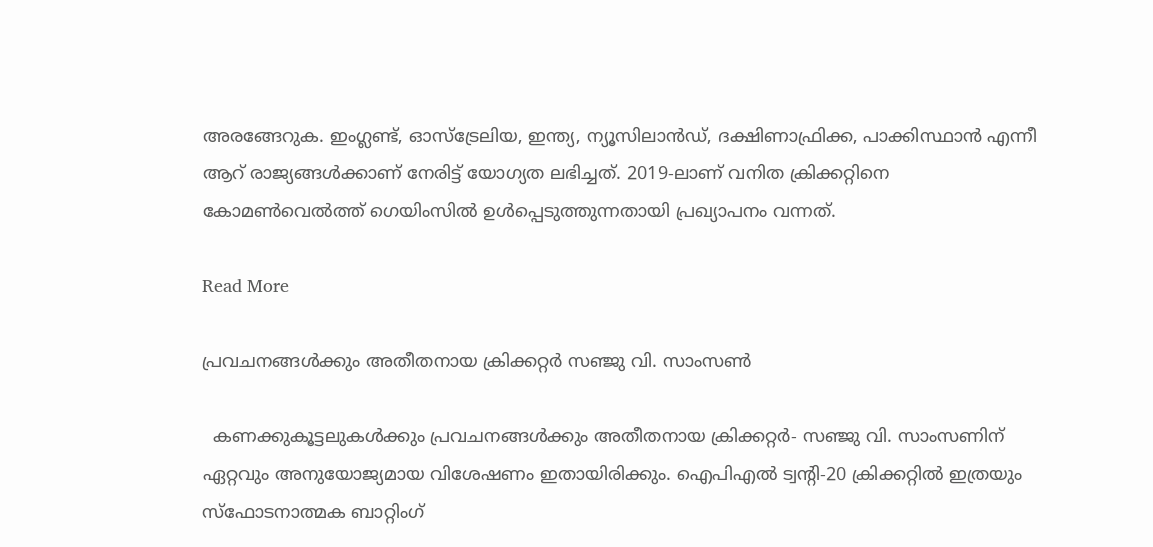അരങ്ങേറുക. ഇംഗ്ലണ്ട്, ഓസ്ട്രേലിയ, ഇന്ത്യ, ന്യൂസിലാൻഡ്, ദക്ഷിണാഫ്രിക്ക, പാക്കിസ്ഥാന്‍ എന്നീ ആറ് രാജ്യങ്ങൾക്കാണ് നേരിട്ട് യോഗ്യത ലഭിച്ചത്. 2019-ലാണ് വനിത ക്രിക്കറ്റിനെ കോമണ്‍വെല്‍ത്ത് ഗെയിംസില്‍ ഉള്‍പ്പെടുത്തുന്നതായി പ്രഖ്യാപനം വന്നത്.

Read More

പ്രവചനങ്ങൾക്കും അതീതനായ ക്രിക്കറ്റർ സഞ്ജു വി. സാംസൺ

  കണക്കുകൂട്ടലുകൾക്കും പ്രവചനങ്ങൾക്കും അതീതനായ ക്രിക്കറ്റർ- സഞ്ജു വി. സാംസണിന് ഏറ്റവും അനുയോജ്യമായ വിശേഷണം ഇതായിരിക്കും. ഐപിഎൽ ട്വന്‍റി-20 ക്രിക്കറ്റിൽ ഇത്രയും സ്ഫോടനാത്മക ബാറ്റിംഗ്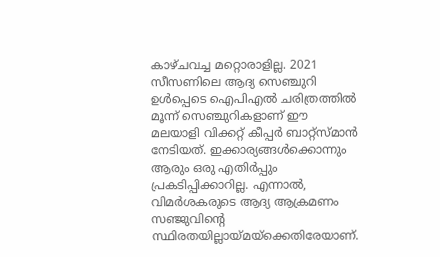കാഴ്ചവച്ച മറ്റൊരാളില്ല. 2021 സീസണിലെ ആദ്യ സെഞ്ചുറി ഉൾപ്പെടെ ഐപിഎൽ ചരിത്രത്തിൽ മൂന്ന് സെഞ്ചുറികളാണ് ഈ മലയാളി വിക്കറ്റ് കീപ്പർ ബാറ്റ്സ്മാൻ നേടിയത്. ഇക്കാര്യങ്ങൾക്കൊന്നും ആരും ഒരു എതിർപ്പും പ്രകടിപ്പിക്കാറില്ല. എന്നാൽ, വിമർശകരുടെ ആദ്യ ആക്രമണം സഞ്ജുവിന്‍റെ സ്ഥിരതയില്ലായ്മയ്ക്കെതിരേയാണ്.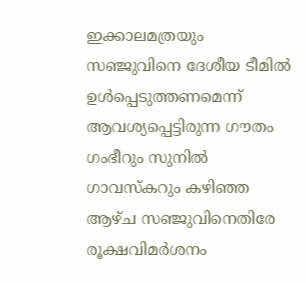ഇക്കാലമത്രയും സഞ്ജുവിനെ ദേശീയ ടീമിൽ ഉൾപ്പെടുത്തണമെന്ന് ആവശ്യപ്പെട്ടിരുന്ന ഗൗതം ഗംഭീറും സുനിൽ ഗാവസ്കറും കഴിഞ്ഞ ആഴ്ച സഞ്ജുവിനെതിരേ രൂക്ഷവിമർശനം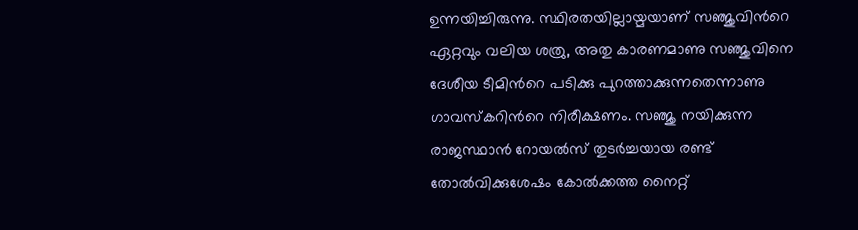ഉന്നയിച്ചിരുന്നു. സ്ഥിരതയില്ലായ്മയാണ് സഞ്ജുവിന്‍റെ ഏറ്റവും വലിയ ശത്രു, അതു കാരണമാണു സഞ്ജുവിനെ ദേശീയ ടീമിന്‍റെ പടിക്കു പുറത്താക്കുന്നതെന്നാണു ഗാവസ്കറിന്‍റെ നിരീക്ഷണം. സഞ്ജു നയിക്കുന്ന രാജസ്ഥാൻ റോയൽസ് തുടർച്ചയായ രണ്ട് തോൽവിക്കുശേഷം കോൽക്കത്ത നൈറ്റ്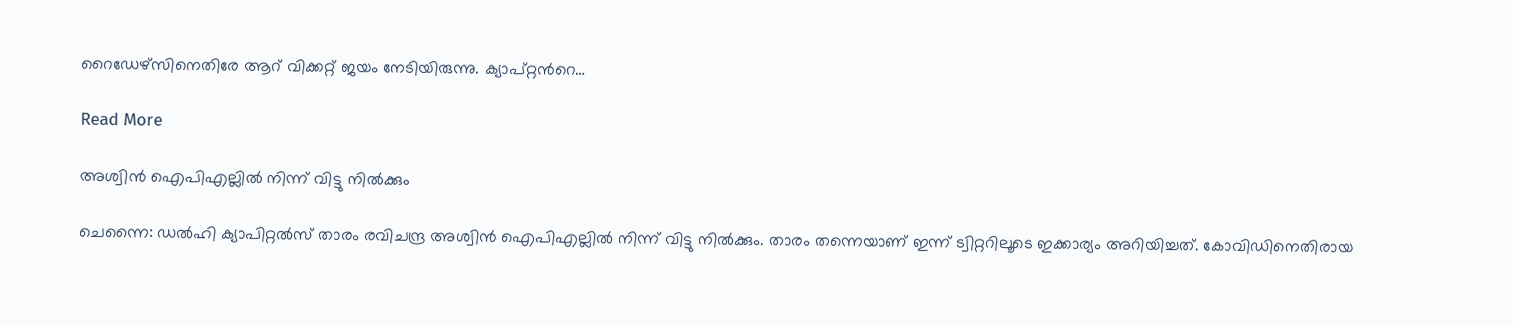റൈഡേഴ്സിനെതിരേ ആറ് വിക്കറ്റ് ജയം നേടിയിരുന്നു. ക്യാപ്റ്റന്‍റെ…

Read More

അശ്വിൻ ഐപിഎല്ലിൽ നിന്ന് വിട്ടു നിൽക്കും

ചെന്നൈ: ഡൽഹി ക്യാപിറ്റൽസ് താരം രവിചന്ദ്ര അശ്വിൻ ഐപിഎല്ലിൽ നിന്ന് വിട്ടു നിൽക്കും. താരം തന്നെയാണ് ഇന്ന് ട്വിറ്ററിലൂടെ ഇക്കാര്യം അറിയിച്ചത്. കോവിഡിനെതിരായ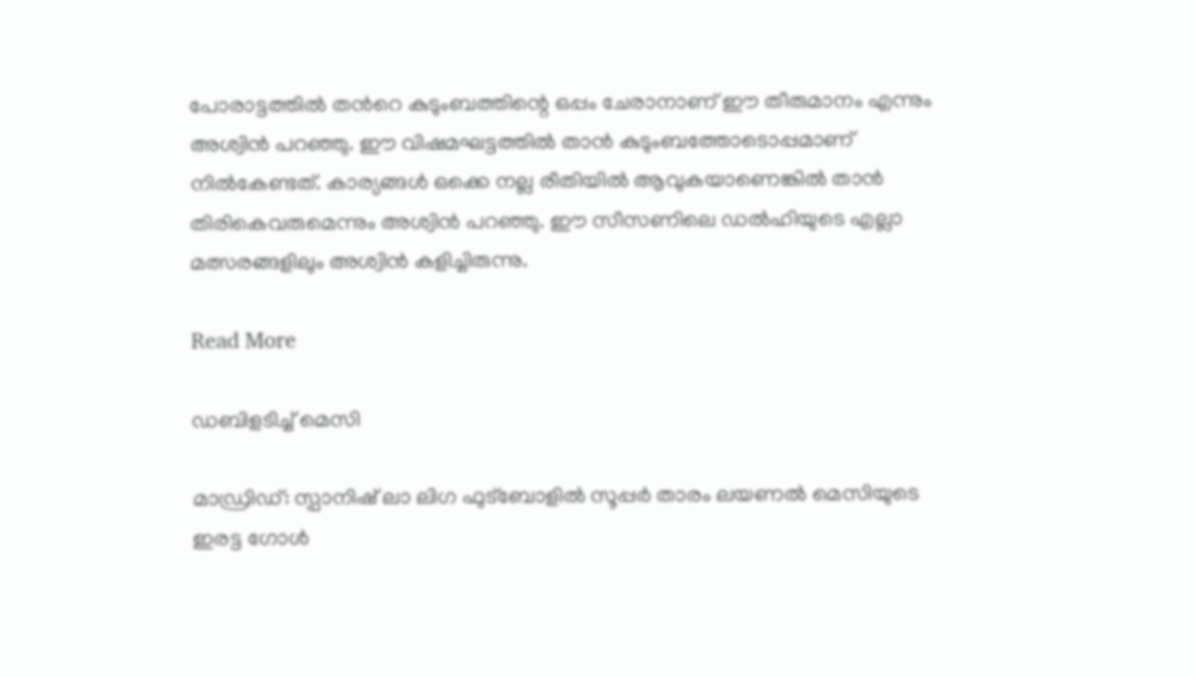പോരാട്ടത്തിൽ തന്‍റെ കുടുംബത്തിന്റെ ഒപ്പം ചേരാനാണ് ഈ തീരുമാനം എന്നും അശ്വിൻ പറഞ്ഞു. ഈ വിഷമഘട്ടത്തിൽ താൻ കുടുംബത്തോടൊപ്പമാണ് നിൽകേണ്ടത്. കാര്യങ്ങൾ ഒക്കെ നല്ല രീതിയിൽ ആവുകയാണെങ്കിൽ താൻ തിരികെവരുമെന്നും അശ്വിൻ പറഞ്ഞു. ഈ സീസണിലെ ഡൽഹിയുടെ എല്ലാ മത്സരങ്ങളിലും അശ്വിൻ കളിച്ചിരുന്നു.

Read More

ഡബിളടിച്ച് മെസി

മാഡ്രിഡ്: സ്പാനിഷ് ലാ ലിഗ ഫുട്ബോളിൽ സൂപ്പർ താരം ലയണൽ മെസിയുടെ ഇരട്ട ഗോൾ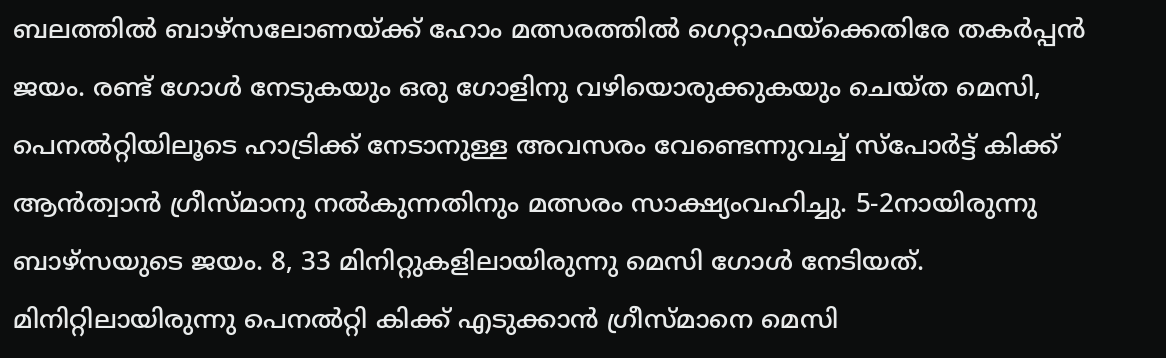ബലത്തിൽ ബാഴ്സലോണയ്ക്ക് ഹോം മത്സരത്തിൽ ഗെറ്റാഫയ്ക്കെതിരേ തകർപ്പൻ ജയം. രണ്ട് ഗോൾ നേടുകയും ഒരു ഗോളിനു വഴിയൊരുക്കുകയും ചെയ്ത മെസി, പെനൽറ്റിയിലൂടെ ഹാട്രിക്ക് നേടാനുള്ള അവസരം വേണ്ടെന്നുവച്ച് സ്പോർട്ട് കിക്ക് ആൻത്വാൻ ഗ്രീസ്മാനു നൽകുന്നതിനും മത്സരം സാക്ഷ്യംവഹിച്ചു. 5-2നായിരുന്നു ബാഴ്സയുടെ ജയം. 8, 33 മിനിറ്റുകളിലായിരുന്നു മെസി ഗോൾ നേടിയത്. മിനിറ്റിലായിരുന്നു പെനൽറ്റി കിക്ക് എടുക്കാൻ ഗ്രീസ്മാനെ മെസി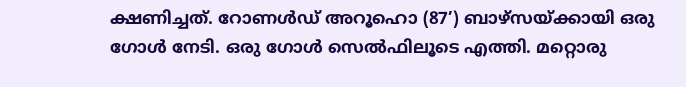ക്ഷണിച്ചത്. റോണൾഡ് അറൂഹൊ (87’) ബാഴ്സയ്ക്കായി ഒരു ഗോൾ നേടി. ഒരു ഗോൾ സെൽഫിലൂടെ എത്തി. മറ്റൊരു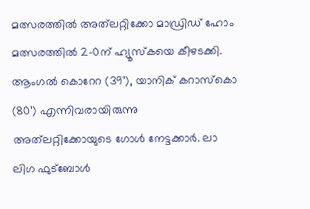മത്സരത്തിൽ അത്‌ലറ്റിക്കോ മാഡ്രിഡ് ഹോം മത്സരത്തിൽ 2-0ന് ഹ്യൂസ്കയെ കീഴടക്കി. ആംഗൽ കൊറേറ (39’), യാനിക് കറാസ്കൊ (80’) എന്നിവരായിരുന്നു അത്‌ലറ്റിക്കോയുടെ ഗോൾ നേട്ടക്കാർ. ലാ ലിഗ ഫുട്ബോൾ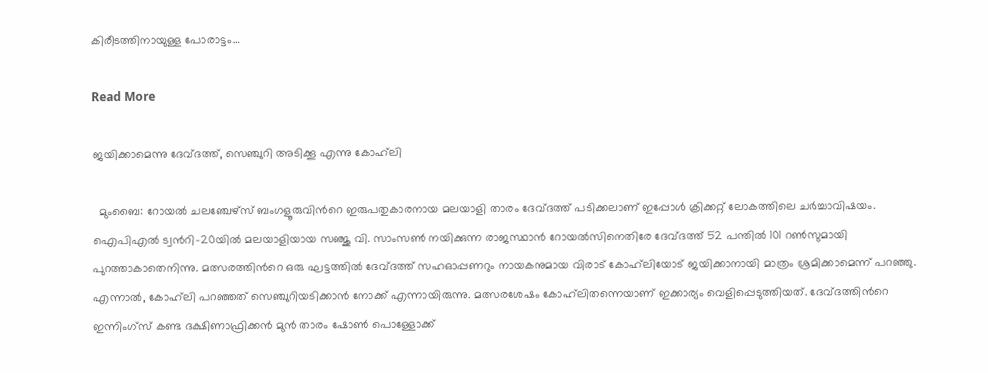കിരീടത്തിനായുള്ള പോരാട്ടം…

Read More

ജയിക്കാമെന്നു ദേവ്ദത്ത്, സെഞ്ചുറി അടിക്കൂ എന്നു കോഹ്‌ലി

  മുംബൈ: റോയൽ ചലഞ്ചേഴ്സ് ബംഗളൂരുവിന്‍റെ ഇരുപതുകാരനായ മലയാളി താരം ദേവ്ദത്ത് പടിക്കലാണ് ഇപ്പോൾ ക്രിക്കറ്റ് ലോകത്തിലെ ചർച്ചാവിഷയം. ഐപിഎൽ ട്വന്‍റി-20യിൽ മലയാളിയായ സഞ്ജു വി. സാംസണ്‍ നയിക്കുന്ന രാജസ്ഥാൻ റോയൽസിനെതിരേ ദേവ്ദത്ത് 52 പന്തിൽ 101 റണ്‍സുമായി പുറത്താകാതെനിന്നു. മത്സരത്തിന്‍റെ ഒരു ഘട്ടത്തിൽ ദേവ്ദത്ത് സഹഓപ്പണറും നായകനുമായ വിരാട് കോഹ്‌ലിയോട് ജയിക്കാനായി മാത്രം ശ്രമിക്കാമെന്ന് പറഞ്ഞു. എന്നാൽ, കോഹ്‌ലി പറഞ്ഞത് സെഞ്ചുറിയടിക്കാൻ നോക്ക് എന്നായിരുന്നു. മത്സരശേഷം കോഹ്‌ലിതന്നെയാണ് ഇക്കാര്യം വെളിപ്പെടുത്തിയത്. ദേവ്ദത്തിന്‍റെ ഇന്നിംഗ്സ് കണ്ട ദക്ഷിണാഫ്രിക്കൻ മുൻ താരം ഷോണ്‍ പൊള്ളോക്ക്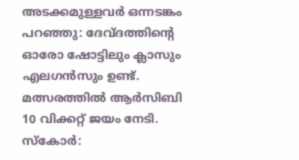അടക്കമുള്ളവർ ഒന്നടങ്കം പറഞ്ഞു: ദേവ്ദത്തിന്‍റെ ഓരോ ഷോട്ടിലും ക്ലാസും എലഗൻസും ഉണ്ട്. മത്സരത്തിൽ ആർസിബി 10 വിക്കറ്റ് ജയം നേടി. സ്കോർ: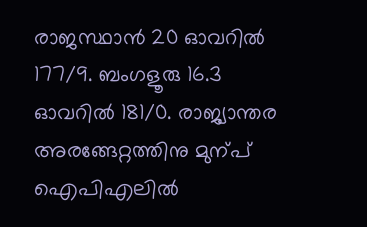രാജസ്ഥാൻ 20 ഓവറിൽ 177/9. ബംഗളൂരു 16.3 ഓവറിൽ 181/0. രാജ്യാന്തര അരങ്ങേറ്റത്തിനു മുന്പ് ഐപിഎലിൽ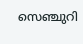സെഞ്ചുറി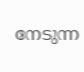നേടുന്ന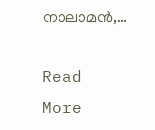നാലാമൻ,…

Read More